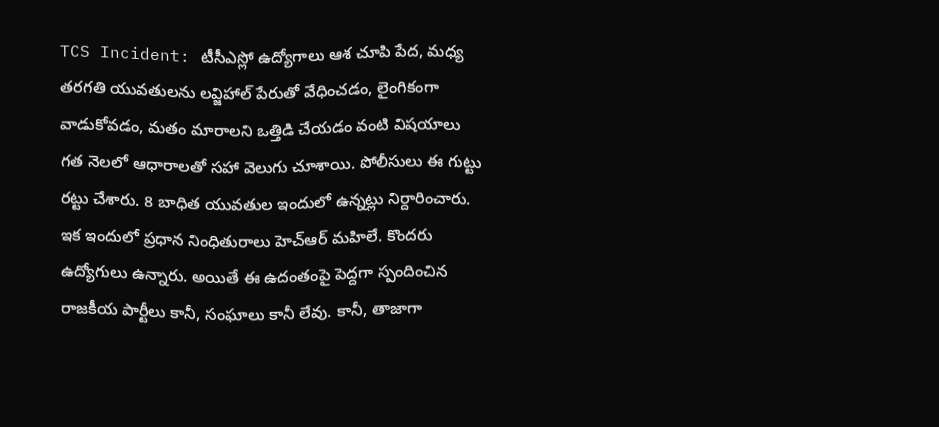TCS Incident: టీసీఎస్లో ఉద్యోగాలు ఆశ చూపి పేద, మధ్య తరగతి యువతులను లవ్జిహాల్ పేరుతో వేధించడం, లైంగికంగా వాడుకోవడం, మతం మారాలని ఒత్తిడి చేయడం వంటి విషయాలు గత నెలలో ఆధారాలతో సహా వెలుగు చూశాయి. పోలీసులు ఈ గుట్టు రట్టు చేశారు. 8 బాధిత యువతుల ఇందులో ఉన్నట్లు నిర్దారించారు. ఇక ఇందులో ప్రధాన నింధితురాలు హెచ్ఆర్ మహిలే. కొందరు ఉద్యోగులు ఉన్నారు. అయితే ఈ ఉదంతంపై పెద్దగా స్పందించిన రాజకీయ పార్టీలు కానీ, సంఘాలు కానీ లేవు. కానీ, తాజాగా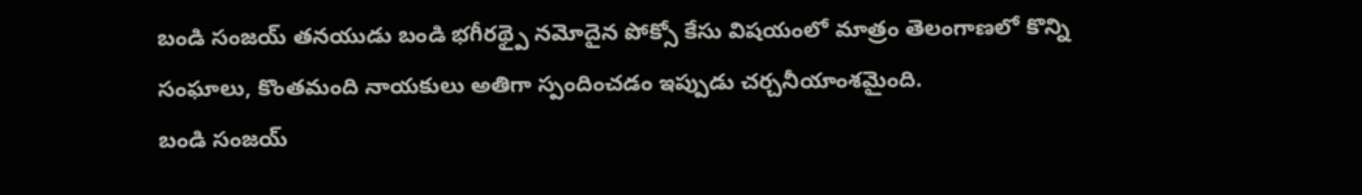బండి సంజయ్ తనయుడు బండి భగీరథ్పై నమోదైన పోక్సో కేసు విషయంలో మాత్రం తెలంగాణలో కొన్ని సంఘాలు, కొంతమంది నాయకులు అతిగా స్పందించడం ఇప్పుడు చర్చనీయాంశమైంది.
బండి సంజయ్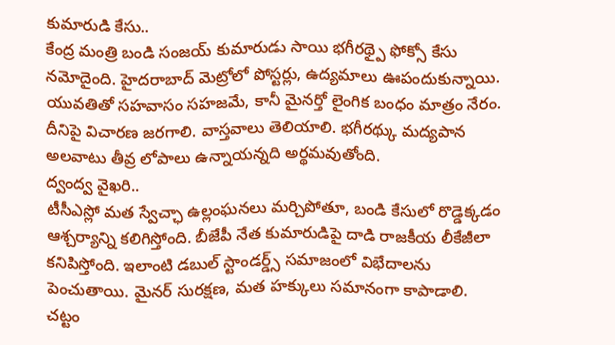కుమారుడి కేసు..
కేంద్ర మంత్రి బండి సంజయ్ కుమారుడు సాయి భగీరథ్పై ఫోక్సో కేసు నమోదైంది. హైదరాబాద్ మెట్రోలో పోస్టర్లు, ఉద్యమాలు ఊపందుకున్నాయి. యువతితో సహవాసం సహజమే, కానీ మైనర్తో లైంగిక బంధం మాత్రం నేరం. దీనిపై విచారణ జరగాలి. వాస్తవాలు తెలియాలి. భగీరథ్కు మద్యపాన అలవాటు తీవ్ర లోపాలు ఉన్నాయన్నది అర్థమవుతోంది.
ద్వంద్వ వైఖరి..
టీసీఎస్లో మత స్వేచ్ఛా ఉల్లంఘనలు మర్చిపోతూ, బండి కేసులో రొడ్డెక్కడం ఆశ్చర్యాన్ని కలిగిస్తోంది. బీజేపీ నేత కుమారుడిపై దాడి రాజకీయ లీకేజీలా కనిపిస్తోంది. ఇలాంటి డబుల్ స్టాండర్డ్స్ సమాజంలో విభేదాలను పెంచుతాయి. మైనర్ సురక్షణ, మత హక్కులు సమానంగా కాపాడాలి.
చట్టం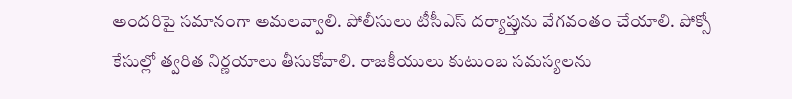అందరిపై సమానంగా అమలవ్వాలి. పోలీసులు టీసీఎస్ దర్యాప్తును వేగవంతం చేయాలి. పోక్సో కేసుల్లో త్వరిత నిర్ణయాలు తీసుకోవాలి. రాజకీయులు కుటుంబ సమస్యలను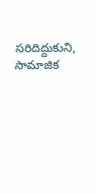సరిదిద్దుకుని, సామాజిక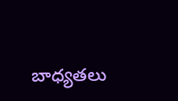బాధ్యతలు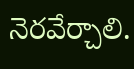నెరవేర్చాలి.